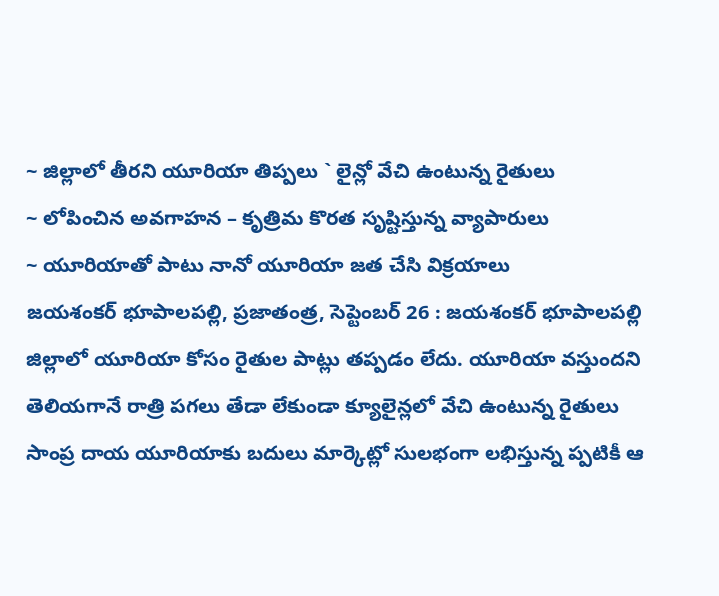~ జిల్లాలో తీరని యూరియా తిప్పలు ` లైన్లో వేచి ఉంటున్న రైతులు
~ లోపించిన అవగాహన – కృత్రిమ కొరత సృష్టిస్తున్న వ్యాపారులు
~ యూరియాతో పాటు నానో యూరియా జత చేసి విక్రయాలు
జయశంకర్ భూపాలపల్లి, ప్రజాతంత్ర, సెప్టెంబర్ 26 : జయశంకర్ భూపాలపల్లి జిల్లాలో యూరియా కోసం రైతుల పాట్లు తప్పడం లేదు. యూరియా వస్తుందని తెలియగానే రాత్రి పగలు తేడా లేకుండా క్యూలైన్లలో వేచి ఉంటున్న రైతులు సాంప్ర దాయ యూరియాకు బదులు మార్కెట్లో సులభంగా లభిస్తున్న ప్పటికీ ఆ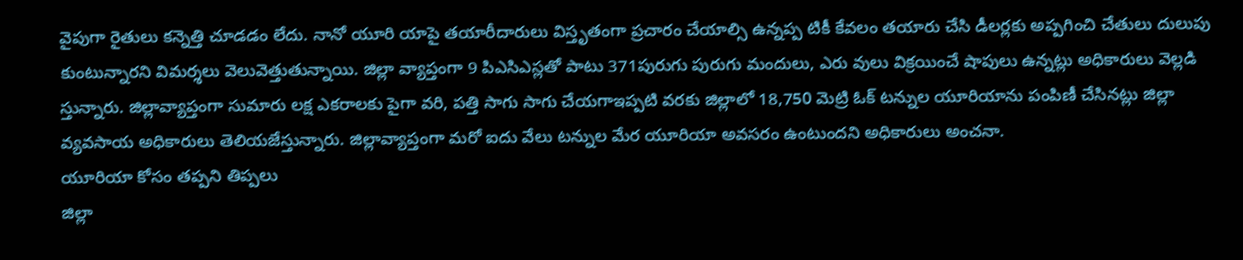వైపుగా రైతులు కన్నెత్తి చూడడం లేదు. నానో యూరి యాపై తయారీదారులు విస్తృతంగా ప్రచారం చేయాల్సి ఉన్నప్ప టికీ కేవలం తయారు చేసి డీలర్లకు అప్పగించి చేతులు దులుపు కుంటున్నారని విమర్శలు వెలువెత్తుతున్నాయి. జిల్లా వ్యాప్తంగా 9 పిఎసిఎస్లతో పాటు 371పురుగు పురుగు మందులు, ఎరు వులు విక్రయించే షాపులు ఉన్నట్లు అధికారులు వెల్లడి స్తున్నారు. జిల్లావ్యాప్తంగా సుమారు లక్ష ఎకరాలకు పైగా వరి, పత్తి సాగు సాగు చేయగాఇప్పటి వరకు జిల్లాలో 18,750 మెట్రి ఓక్ టన్నుల యూరియాను పంపిణీ చేసినట్లు జిల్లా వ్యవసాయ అధికారులు తెలియజేస్తున్నారు. జిల్లావ్యాప్తంగా మరో ఐదు వేలు టన్నుల మేర యూరియా అవసరం ఉంటుందని అధికారులు అంచనా.
యూరియా కోసం తప్పని తిప్పలు
జిల్లా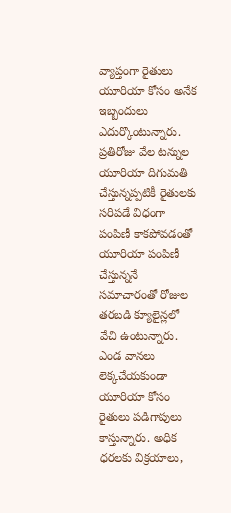వ్యాప్తంగా రైతులు యూరియా కోసం అనేక ఇబ్బందులు ఎదుర్కొంటున్నారు. ప్రతిరోజు వేల టన్నుల యూరియా దిగుమతి చేస్తున్నప్పటికీ రైతులకు సరిపడే విధంగా పంపిణీ కాకపోవడంతో యూరియా పంపిణీ చేస్తున్ననే సమాచారంతో రోజుల తరబడి క్యూలైన్లలో వేచి ఉంటున్నారు. ఎండ వానలు లెక్కచేయకుండా యూరియా కోసం రైతులు పడిగాపులు కాస్తున్నారు. అధిక ధరలకు విక్రయాలు,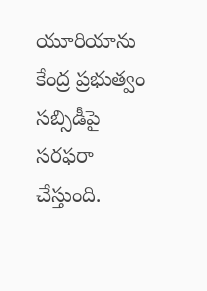యూరియాను కేంద్ర ప్రభుత్వం సబ్సిడీపై సరఫరా చేస్తుంది.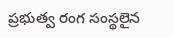ప్రభుత్వ రంగ సంస్థలైన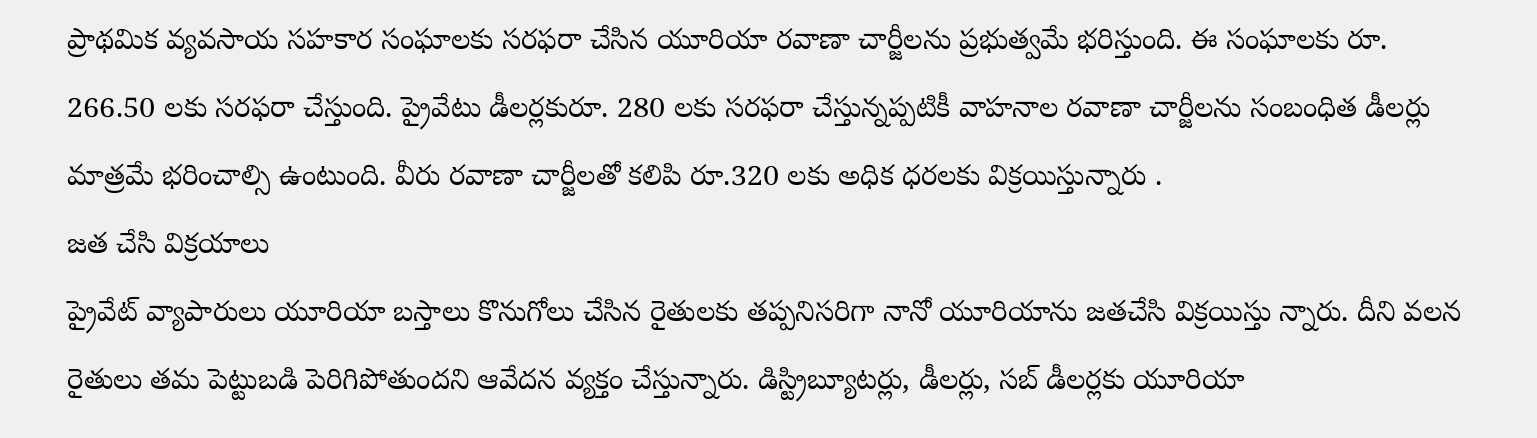ప్రాథమిక వ్యవసాయ సహకార సంఘాలకు సరఫరా చేసిన యూరియా రవాణా చార్జీలను ప్రభుత్వమే భరిస్తుంది. ఈ సంఘాలకు రూ. 266.50 లకు సరఫరా చేస్తుంది. ప్రైవేటు డీలర్లకురూ. 280 లకు సరఫరా చేస్తున్నప్పటికీ వాహనాల రవాణా చార్జీలను సంబంధిత డీలర్లు మాత్రమే భరించాల్సి ఉంటుంది. వీరు రవాణా చార్జీలతో కలిపి రూ.320 లకు అధిక ధరలకు విక్రయిస్తున్నారు .
జత చేసి విక్రయాలు
ప్రైవేట్ వ్యాపారులు యూరియా బస్తాలు కొనుగోలు చేసిన రైతులకు తప్పనిసరిగా నానో యూరియాను జతచేసి విక్రయిస్తు న్నారు. దీని వలన రైతులు తమ పెట్టుబడి పెరిగిపోతుందని ఆవేదన వ్యక్తం చేస్తున్నారు. డిస్ట్రిబ్యూటర్లు, డీలర్లు, సబ్ డీలర్లకు యూరియా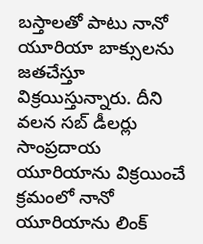బస్తాలతో పాటు నానో యూరియా బాక్సులను జతచేస్తూ విక్రయిస్తున్నారు. దీని వలన సబ్ డీలర్లు సాంప్రదాయ యూరియాను విక్రయించే క్రమంలో నానో యూరియాను లింక్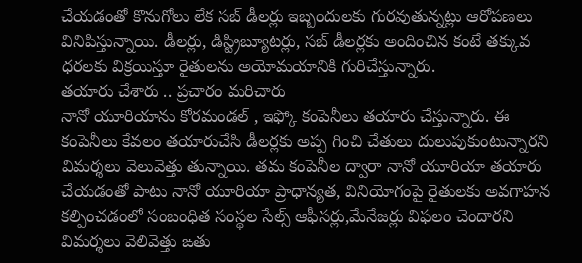చేయడంతో కొనుగోలు లేక సబ్ డీలర్లు ఇబ్బందులకు గురవుతున్నట్లు ఆరోపణలు వినిపిస్తున్నాయి. డీలర్లు, డిస్ట్రిబ్యూటర్లు, సబ్ డీలర్లకు అందించిన కంటే తక్కువ ధరలకు విక్రయిస్తూ రైతులను అయోమయానికి గురిచేస్తున్నారు.
తయారు చేశారు .. ప్రచారం మరిచారు
నానో యూరియాను కోరమండల్ , ఇఫ్కో కంపెనీలు తయారు చేస్తున్నారు. ఈ కంపెనీలు కేవలం తయారుచేసి డీలర్లకు అప్ప గించి చేతులు దులుపుకుంటున్నారని విమర్శలు వెలువెత్తు తున్నాయి. తమ కంపెనీల ద్వారా నానో యూరియా తయారు చేయడంతో పాటు నానో యూరియా ప్రాధాన్యత, వినియోగంపై రైతులకు అవగాహన కల్పించడంలో సంబంధిత సంస్థల సేల్స్ ఆఫీసర్లు,మేనేజర్లు విఫలం చెందారని విమర్శలు వెలివెత్తు ఙతు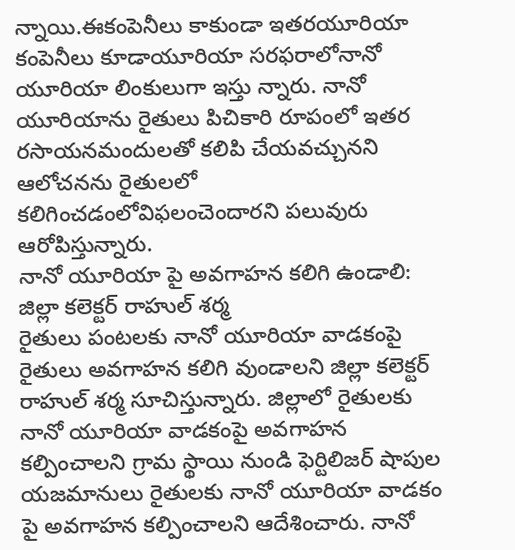న్నాయి.ఈకంపెనీలు కాకుండా ఇతరయూరియా కంపెనీలు కూడాయూరియా సరఫరాలోనానో యూరియా లింకులుగా ఇస్తు న్నారు. నానో యూరియాను రైతులు పిచికారి రూపంలో ఇతర రసాయనమందులతో కలిపి చేయవచ్చునని ఆలోచనను రైతులలో కలిగించడంలోవిఫలంచెందారని పలువురు ఆరోపిస్తున్నారు.
నానో యూరియా పై అవగాహన కలిగి ఉండాలి: జిల్లా కలెక్టర్ రాహుల్ శర్మ
రైతులు పంటలకు నానో యూరియా వాడకంపై రైతులు అవగాహన కలిగి వుండాలని జిల్లా కలెక్టర్ రాహుల్ శర్మ సూచిస్తున్నారు. జిల్లాలో రైతులకు నానో యూరియా వాడకంపై అవగాహన కల్పించాలని గ్రామ స్థాయి నుండి ఫెర్టిలిజర్ షాపుల యజమానులు రైతులకు నానో యూరియా వాడకం పై అవగాహన కల్పించాలని ఆదేశించారు. నానో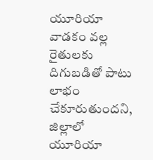యూరియా వాడకం వల్ల రైతులకు దిగుబడితో పాటు లాభం చేకూరుతుందని, జిల్లాలో యూరియా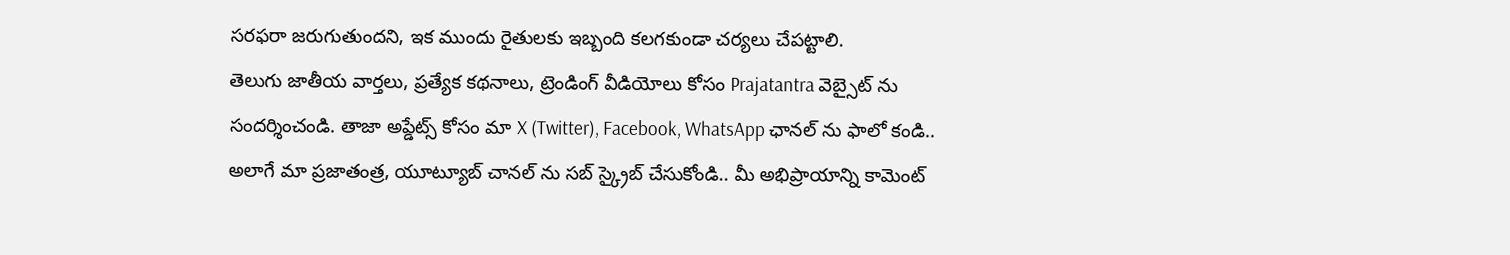సరఫరా జరుగుతుందని, ఇక ముందు రైతులకు ఇబ్బంది కలగకుండా చర్యలు చేపట్టాలి.
తెలుగు జాతీయ వార్తలు, ప్రత్యేక కథనాలు, ట్రెండింగ్ వీడియోలు కోసం Prajatantra వెబ్సైట్ ను సందర్శించండి. తాజా అప్డేట్స్ కోసం మా X (Twitter), Facebook, WhatsApp ఛానల్ ను ఫాలో కండి.. అలాగే మా ప్రజాతంత్ర, యూట్యూబ్ చానల్ ను సబ్ స్క్రైబ్ చేసుకోండి.. మీ అభిప్రాయాన్ని కామెంట్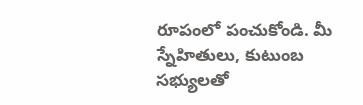రూపంలో పంచుకోండి. మీ స్నేహితులు, కుటుంబ సభ్యులతో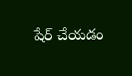షేర్ చేయడం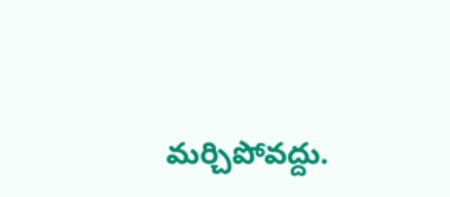మర్చిపోవద్దు.